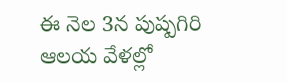ఈ నెల 3న పుష్పగిరి ఆలయ వేళల్లో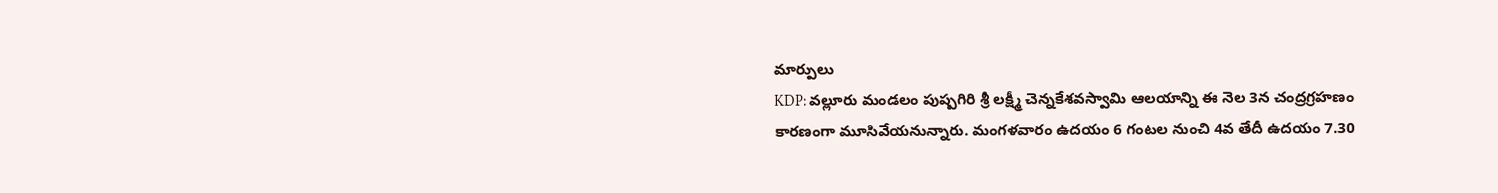మార్పులు
KDP: వల్లూరు మండలం పుష్పగిరి శ్రీ లక్ష్మీ చెన్నకేశవస్వామి ఆలయాన్ని ఈ నెల 3న చంద్రగ్రహణం కారణంగా మూసివేయనున్నారు. మంగళవారం ఉదయం 6 గంటల నుంచి 4వ తేదీ ఉదయం 7.30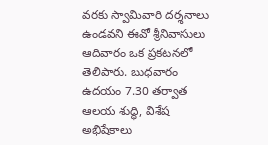వరకు స్వామివారి దర్శనాలు ఉండవని ఈవో శ్రీనివాసులు ఆదివారం ఒక ప్రకటనలో తెలిపారు. బుధవారం ఉదయం 7.30 తర్వాత ఆలయ శుద్ధి, విశేష అభిషేకాలు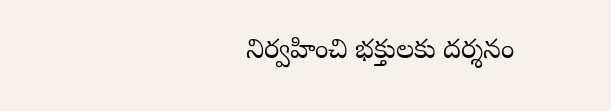నిర్వహించి భక్తులకు దర్శనం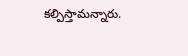కల్పిస్తామన్నారు.